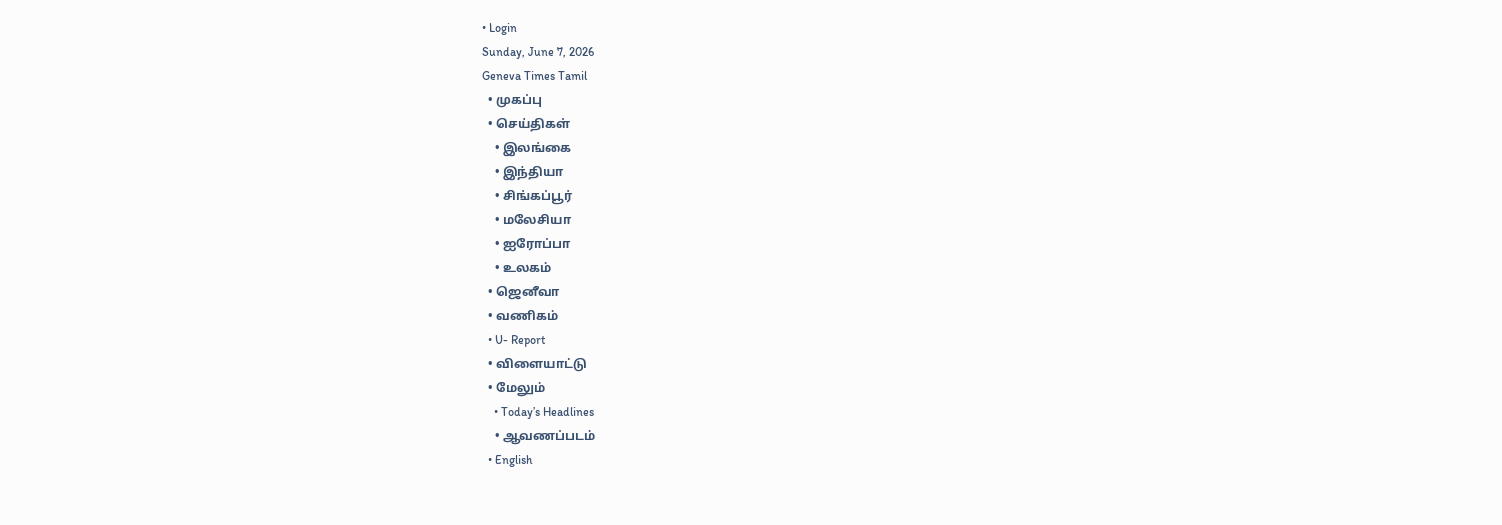• Login
Sunday, June 7, 2026
Geneva Times Tamil
  • முகப்பு
  • செய்திகள்
    • இலங்கை
    • இந்தியா
    • சிங்கப்பூர்
    • மலேசியா
    • ஐரோப்பா
    • உலகம்
  • ஜெனீவா
  • வணிகம்
  • U- Report
  • விளையாட்டு
  • மேலும்
    • Today’s Headlines
    • ஆவணப்படம்
  • English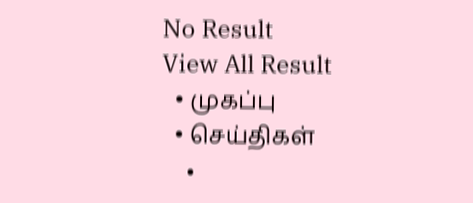No Result
View All Result
  • முகப்பு
  • செய்திகள்
    •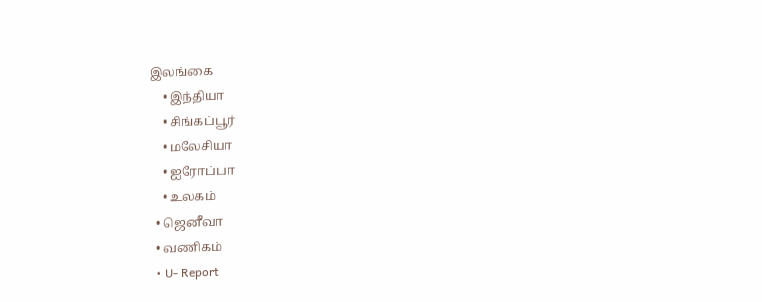இலங்கை
    • இந்தியா
    • சிங்கப்பூர்
    • மலேசியா
    • ஐரோப்பா
    • உலகம்
  • ஜெனீவா
  • வணிகம்
  • U- Report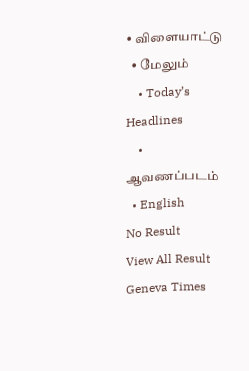• விளையாட்டு
  • மேலும்
    • Today’s Headlines
    • ஆவணப்படம்
  • English
No Result
View All Result
Geneva Times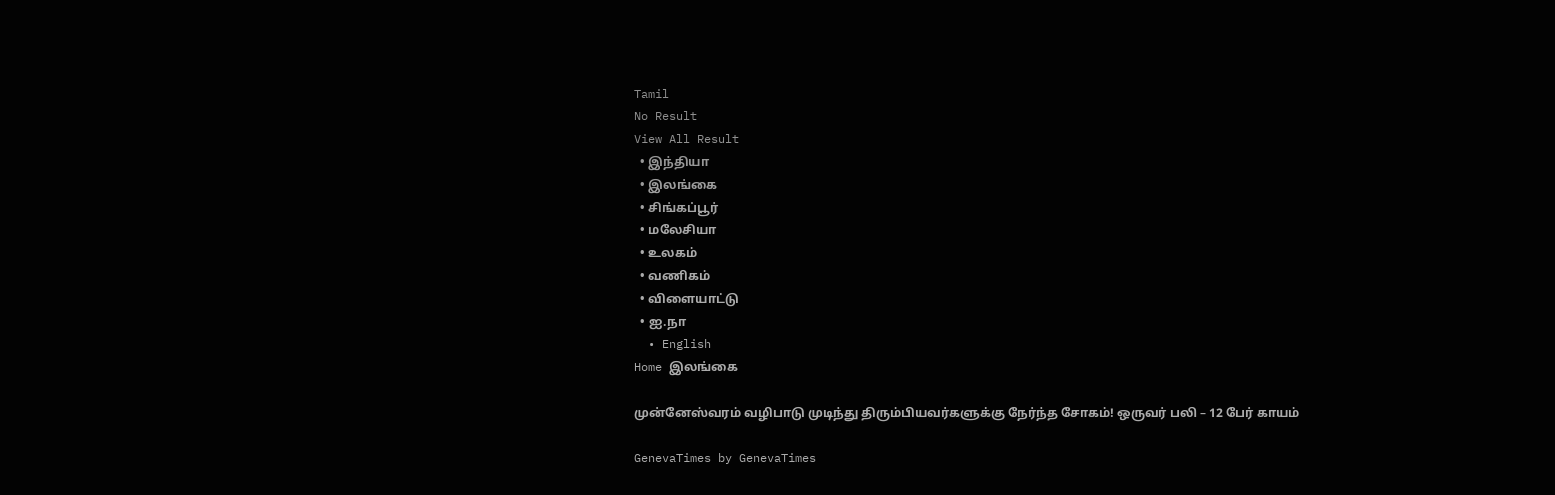Tamil
No Result
View All Result
  • இந்தியா
  • இலங்கை
  • சிங்கப்பூர்
  • மலேசியா
  • உலகம்
  • வணிகம்
  • விளையாட்டு
  • ஐ.நா
  • English
Home இலங்கை

முன்னேஸ்வரம் வழிபாடு முடிந்து திரும்பியவர்களுக்கு நேர்ந்த சோகம்! ஒருவர் பலி – 12 பேர் காயம்

GenevaTimes by GenevaTimes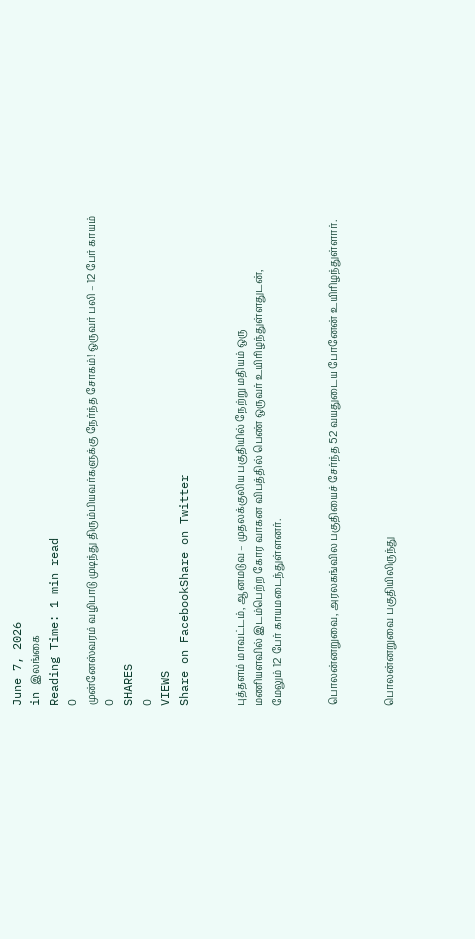June 7, 2026
in இலங்கை
Reading Time: 1 min read
0
முன்னேஸ்வரம் வழிபாடு முடிந்து திரும்பியவர்களுக்கு நேர்ந்த சோகம்! ஒருவர் பலி – 12 பேர் காயம்
0
SHARES
0
VIEWS
Share on FacebookShare on Twitter


புத்தளம் மாவட்டம், ஆனமடுவ – முதலக்குலிய பகுதியில் நேற்று மதியம் ஒரு
மணியளவில் இடம்பெற்ற கோர வாகன விபத்தில் பெண் ஒருவர் உயிரிழந்துள்ளதுடன்,
மேலும் 12 பேர் காயமடைந்துள்ளனர்.


பொலன்னறுவை, அரலகங்வில பகுதியைச் சேர்ந்த 52 வயதுடைய போனேன் உயிரிழந்துள்ளார்.


பொலன்னறுவை பகுதியிலிருந்து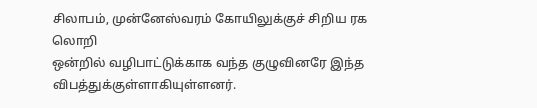சிலாபம், முன்னேஸ்வரம் கோயிலுக்குச் சிறிய ரக லொறி
ஒன்றில் வழிபாட்டுக்காக வந்த குழுவினரே இந்த விபத்துக்குள்ளாகியுள்ளனர்.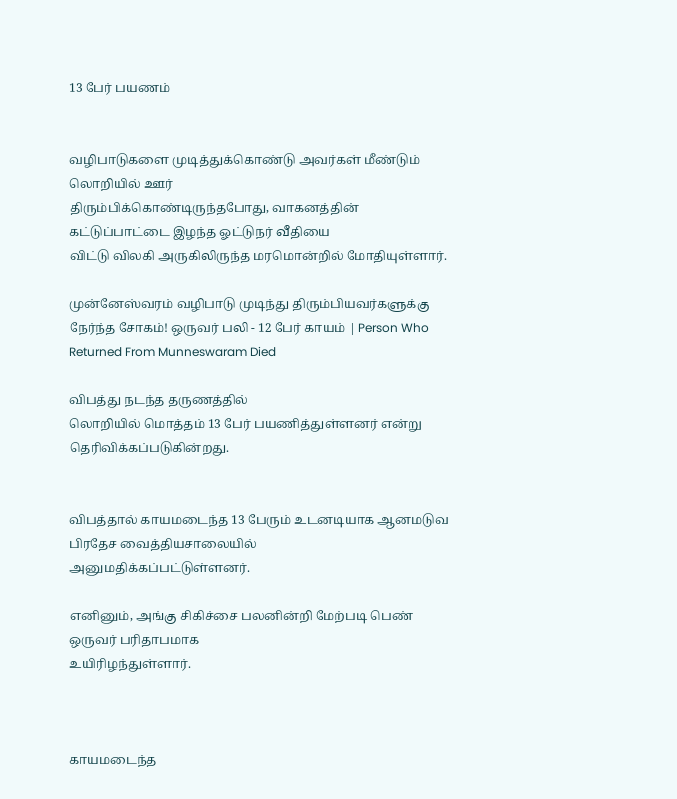13 பேர் பயணம்


வழிபாடுகளை முடித்துக்கொண்டு அவர்கள் மீண்டும் லொறியில் ஊர்
திரும்பிக்கொண்டிருந்தபோது, வாகனத்தின் கட்டுப்பாட்டை இழந்த ஓட்டுநர் வீதியை
விட்டு விலகி அருகிலிருந்த மரமொன்றில் மோதியுள்ளார்.

முன்னேஸ்வரம் வழிபாடு முடிந்து திரும்பியவர்களுக்கு நேர்ந்த சோகம்! ஒருவர் பலி - 12 பேர் காயம் | Person Who Returned From Munneswaram Died

விபத்து நடந்த தருணத்தில்
லொறியில் மொத்தம் 13 பேர் பயணித்துள்ளனர் என்று தெரிவிக்கப்படுகின்றது.


விபத்தால் காயமடைந்த 13 பேரும் உடனடியாக ஆனமடுவ பிரதேச வைத்தியசாலையில்
அனுமதிக்கப்பட்டுள்ளனர்.

எனினும், அங்கு சிகிச்சை பலனின்றி மேற்படி பெண் ஒருவர் பரிதாபமாக
உயிரிழந்துள்ளார்.



காயமடைந்த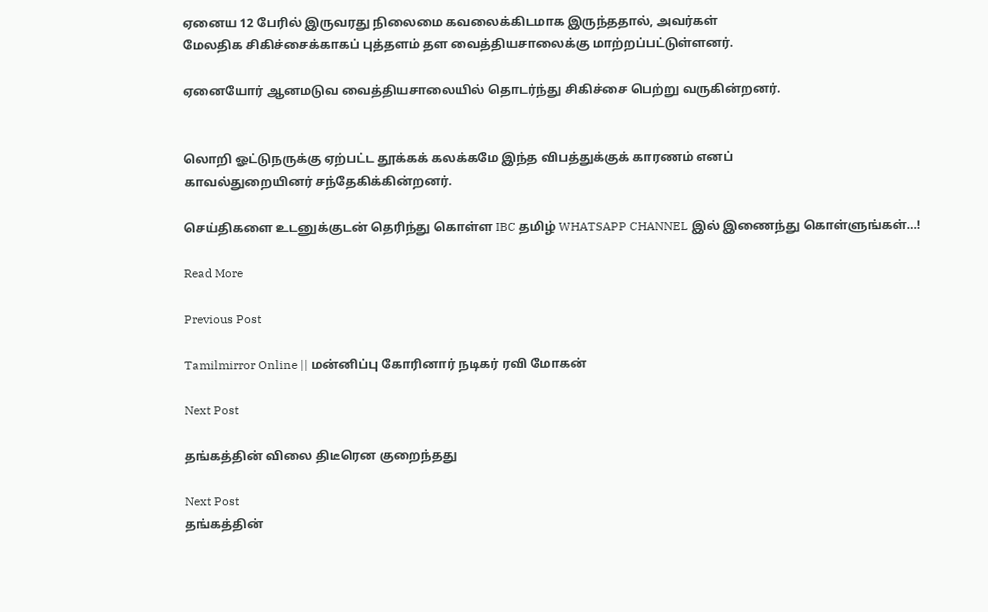ஏனைய 12 பேரில் இருவரது நிலைமை கவலைக்கிடமாக இருந்ததால், அவர்கள்
மேலதிக சிகிச்சைக்காகப் புத்தளம் தள வைத்தியசாலைக்கு மாற்றப்பட்டுள்ளனர்.

ஏனையோர் ஆனமடுவ வைத்தியசாலையில் தொடர்ந்து சிகிச்சை பெற்று வருகின்றனர்.


லொறி ஓட்டுநருக்கு ஏற்பட்ட தூக்கக் கலக்கமே இந்த விபத்துக்குக் காரணம் எனப்
காவல்துறையினர் சந்தேகிக்கின்றனர்.

செய்திகளை உடனுக்குடன் தெரிந்து கொள்ள IBC தமிழ் WHATSAPP CHANNEL இல் இணைந்து கொள்ளுங்கள்…!

Read More

Previous Post

Tamilmirror Online || மன்னிப்பு கோரினார் நடிகர் ரவி மோகன்

Next Post

தங்கத்தின் விலை திடீரென குறைந்தது

Next Post
தங்கத்தின்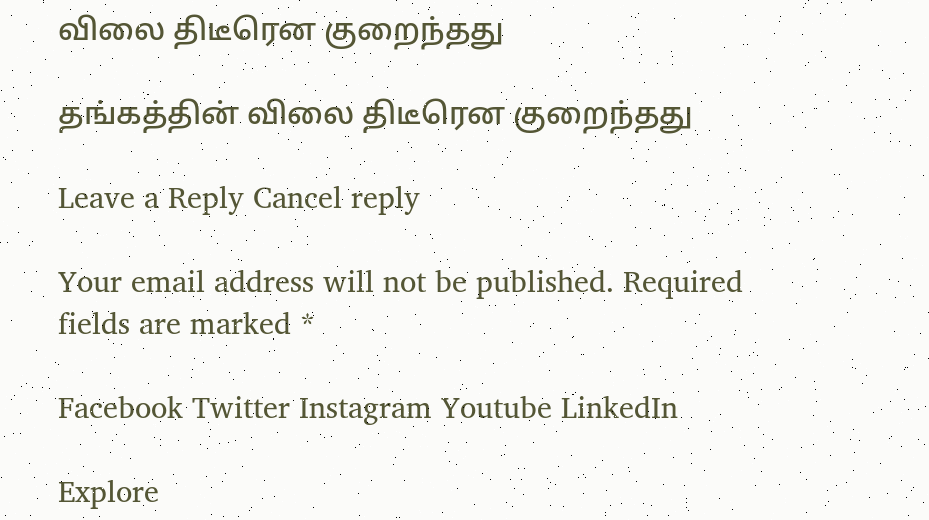விலை திடீரென குறைந்தது

தங்கத்தின் விலை திடீரென குறைந்தது

Leave a Reply Cancel reply

Your email address will not be published. Required fields are marked *

Facebook Twitter Instagram Youtube LinkedIn

Explore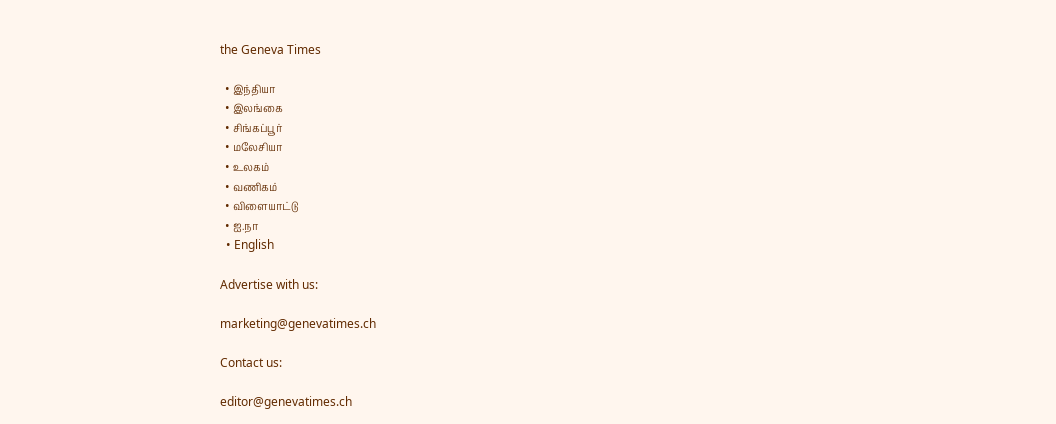the Geneva Times

  • இந்தியா
  • இலங்கை
  • சிங்கப்பூர்
  • மலேசியா
  • உலகம்
  • வணிகம்
  • விளையாட்டு
  • ஐ.நா
  • English

Advertise with us:

marketing@genevatimes.ch

Contact us:

editor@genevatimes.ch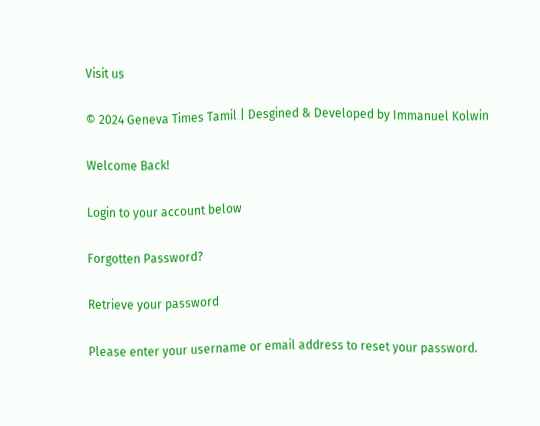Visit us

© 2024 Geneva Times Tamil | Desgined & Developed by Immanuel Kolwin

Welcome Back!

Login to your account below

Forgotten Password?

Retrieve your password

Please enter your username or email address to reset your password.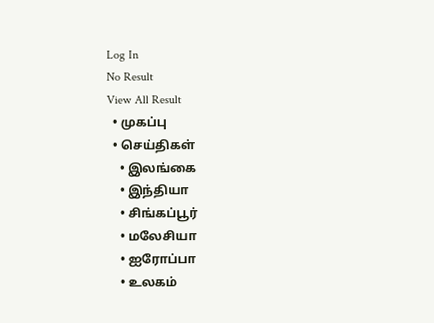Log In
No Result
View All Result
  • முகப்பு
  • செய்திகள்
    • இலங்கை
    • இந்தியா
    • சிங்கப்பூர்
    • மலேசியா
    • ஐரோப்பா
    • உலகம்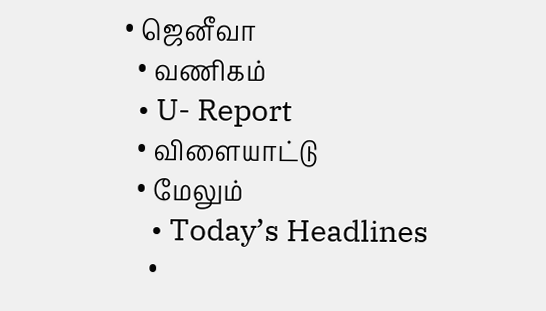• ஜெனீவா
  • வணிகம்
  • U- Report
  • விளையாட்டு
  • மேலும்
    • Today’s Headlines
    •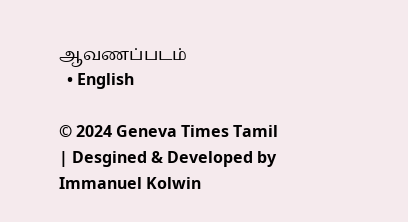ஆவணப்படம்
  • English

© 2024 Geneva Times Tamil | Desgined & Developed by Immanuel Kolwin